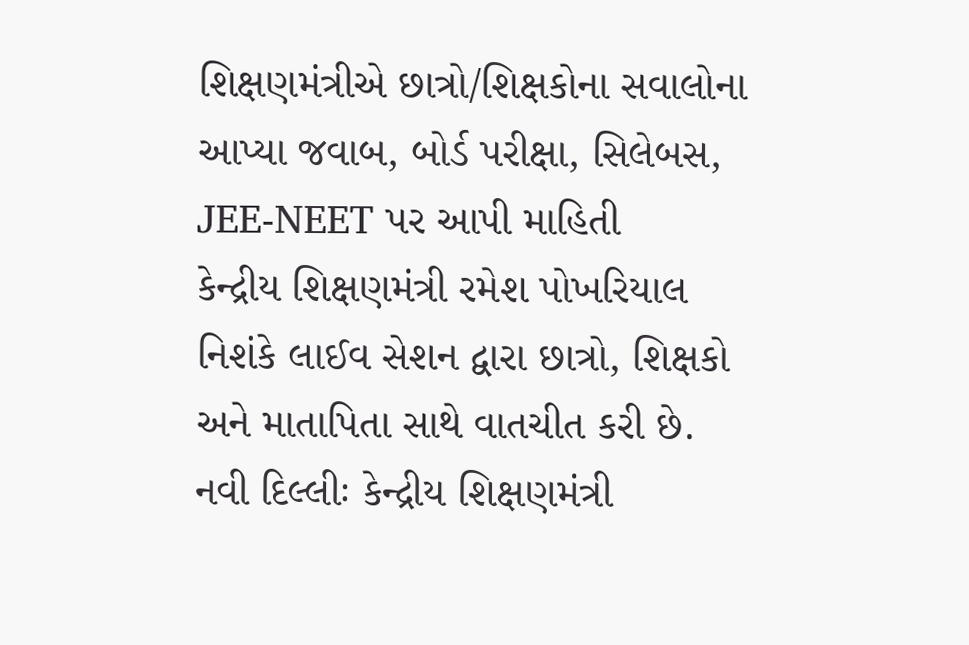શિક્ષણમંત્રીએ છાત્રો/શિક્ષકોના સવાલોના આપ્યા જવાબ, બોર્ડ પરીક્ષા, સિલેબસ, JEE-NEET પર આપી માહિતી
કેન્દ્રીય શિક્ષણમંત્રી રમેશ પોખરિયાલ નિશંકે લાઈવ સેશન દ્વારા છાત્રો, શિક્ષકો અને માતાપિતા સાથે વાતચીત કરી છે.
નવી દિલ્લીઃ કેન્દ્રીય શિક્ષણમંત્રી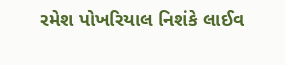રમેશ પોખરિયાલ નિશંકે લાઈવ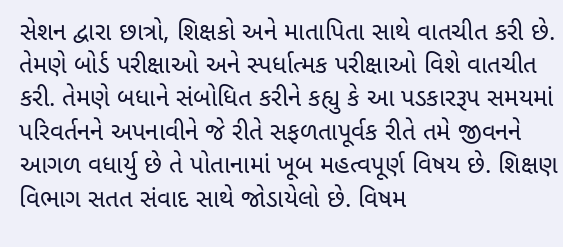સેશન દ્વારા છાત્રો, શિક્ષકો અને માતાપિતા સાથે વાતચીત કરી છે. તેમણે બોર્ડ પરીક્ષાઓ અને સ્પર્ધાત્મક પરીક્ષાઓ વિશે વાતચીત કરી. તેમણે બધાને સંબોધિત કરીને કહ્યુ કે આ પડકારરૂપ સમયમાં પરિવર્તનને અપનાવીને જે રીતે સફળતાપૂર્વક રીતે તમે જીવનને આગળ વધાર્યુ છે તે પોતાનામાં ખૂબ મહત્વપૂર્ણ વિષય છે. શિક્ષણ વિભાગ સતત સંવાદ સાથે જોડાયેલો છે. વિષમ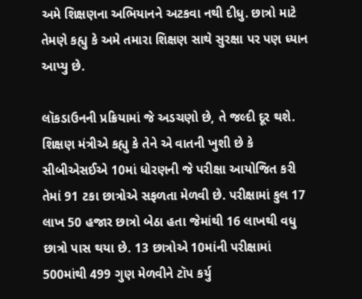અમે શિક્ષણના અભિયાનને અટકવા નથી દીધુ. છાત્રો માટે તેમણે કહ્યુ કે અમે તમારા શિક્ષણ સાથે સુરક્ષા પર પણ ધ્યાન આપ્યુ છે.

લૉકડાઉનની પ્રક્રિયામાં જે અડચણો છે, તે જલ્દી દૂર થશે. શિક્ષણ મંત્રીએ કહ્યુ કે તેને એ વાતની ખુશી છે કે સીબીએસઈએ 10માં ધોરણની જે પરીક્ષા આયોજિત કરી તેમાં 91 ટકા છાત્રોએ સફળતા મેળવી છે. પરીક્ષામાં કુલ 17 લાખ 50 હજાર છાત્રો બેઠા હતા જેમાંથી 16 લાખથી વધુ છાત્રો પાસ થયા છે. 13 છાત્રોએ 10માંની પરીક્ષામાં 500માંથી 499 ગુણ મેળવીને ટૉપ કર્યુ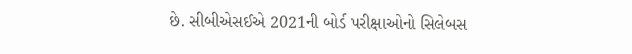છે. સીબીએસઈએ 2021ની બોર્ડ પરીક્ષાઓનો સિલેબસ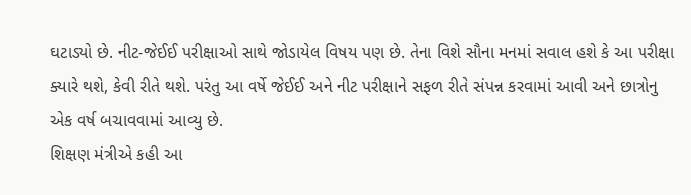ઘટાડ્યો છે. નીટ-જેઈઈ પરીક્ષાઓ સાથે જોડાયેલ વિષય પણ છે. તેના વિશે સૌના મનમાં સવાલ હશે કે આ પરીક્ષા ક્યારે થશે, કેવી રીતે થશે. પરંતુ આ વર્ષે જેઈઈ અને નીટ પરીક્ષાને સફળ રીતે સંપન્ન કરવામાં આવી અને છાત્રોનુ એક વર્ષ બચાવવામાં આવ્યુ છે.
શિક્ષણ મંત્રીએ કહી આ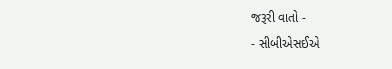જરૂરી વાતો -
- સીબીએસઈએ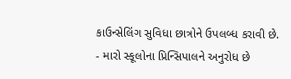કાઉન્સેલિંગ સુવિધા છાત્રોને ઉપલબ્ધ કરાવી છે.
- મારો સ્કૂલોના પ્રિન્સિપાલને અનુરોધ છે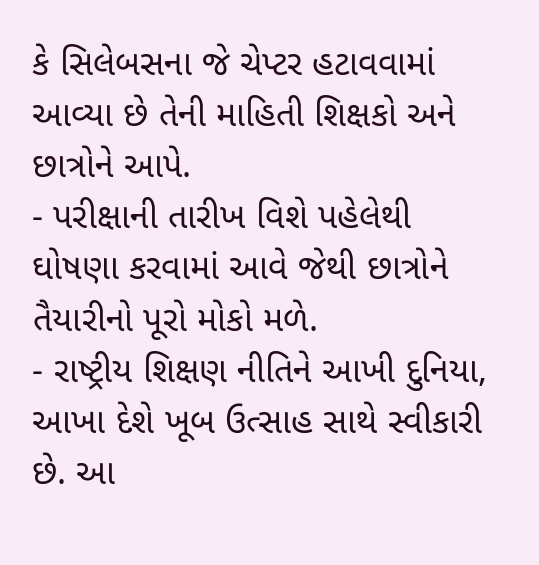કે સિલેબસના જે ચેપ્ટર હટાવવામાં આવ્યા છે તેની માહિતી શિક્ષકો અને છાત્રોને આપે.
- પરીક્ષાની તારીખ વિશે પહેલેથી ઘોષણા કરવામાં આવે જેથી છાત્રોને તૈયારીનો પૂરો મોકો મળે.
- રાષ્ટ્રીય શિક્ષણ નીતિને આખી દુનિયા, આખા દેશે ખૂબ ઉત્સાહ સાથે સ્વીકારી છે. આ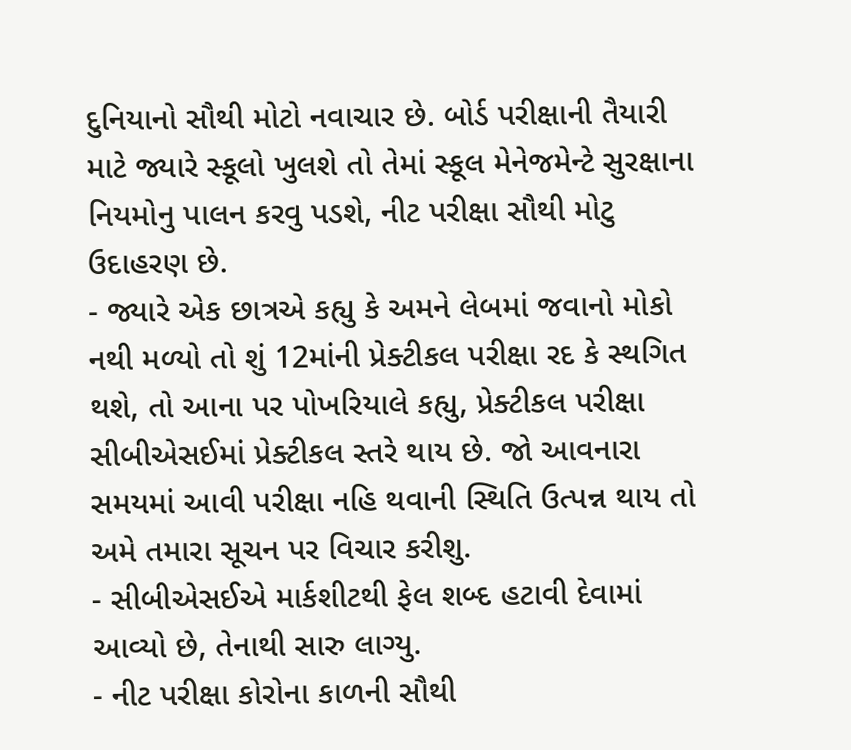દુનિયાનો સૌથી મોટો નવાચાર છે. બોર્ડ પરીક્ષાની તૈયારી માટે જ્યારે સ્કૂલો ખુલશે તો તેમાં સ્કૂલ મેનેજમેન્ટે સુરક્ષાના નિયમોનુ પાલન કરવુ પડશે, નીટ પરીક્ષા સૌથી મોટુ ઉદાહરણ છે.
- જ્યારે એક છાત્રએ કહ્યુ કે અમને લેબમાં જવાનો મોકો નથી મળ્યો તો શું 12માંની પ્રેક્ટીકલ પરીક્ષા રદ કે સ્થગિત થશે, તો આના પર પોખરિયાલે કહ્યુ, પ્રેક્ટીકલ પરીક્ષા સીબીએસઈમાં પ્રેક્ટીકલ સ્તરે થાય છે. જો આવનારા સમયમાં આવી પરીક્ષા નહિ થવાની સ્થિતિ ઉત્પન્ન થાય તો અમે તમારા સૂચન પર વિચાર કરીશુ.
- સીબીએસઈએ માર્કશીટથી ફેલ શબ્દ હટાવી દેવામાં આવ્યો છે, તેનાથી સારુ લાગ્યુ.
- નીટ પરીક્ષા કોરોના કાળની સૌથી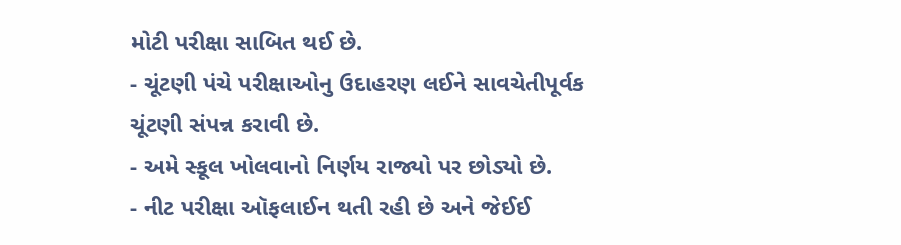મોટી પરીક્ષા સાબિત થઈ છે.
- ચૂંટણી પંચે પરીક્ષાઓનુ ઉદાહરણ લઈને સાવચેતીપૂર્વક ચૂંટણી સંપન્ન કરાવી છે.
- અમે સ્કૂલ ખોલવાનો નિર્ણય રાજ્યો પર છોડ્યો છે.
- નીટ પરીક્ષા ઑફલાઈન થતી રહી છે અને જેઈઈ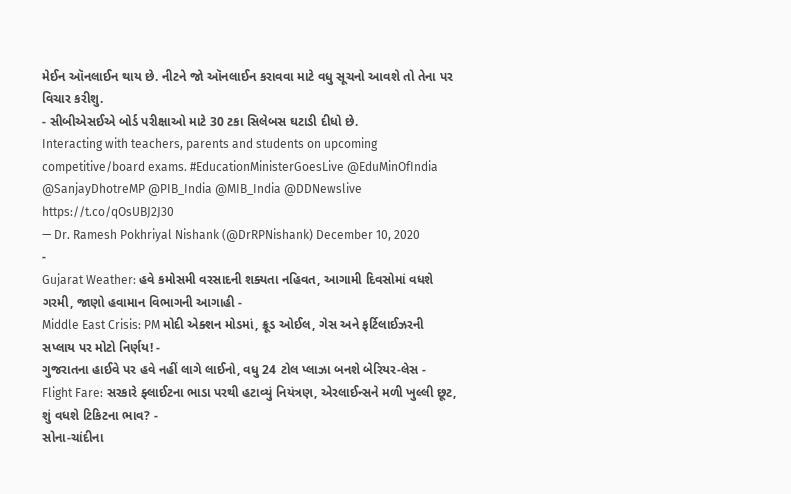મેઈન ઑનલાઈન થાય છે. નીટને જો ઑનલાઈન કરાવવા માટે વધુ સૂચનો આવશે તો તેના પર વિચાર કરીશુ.
- સીબીએસઈએ બોર્ડ પરીક્ષાઓ માટે 30 ટકા સિલેબસ ઘટાડી દીધો છે.
Interacting with teachers, parents and students on upcoming competitive/board exams. #EducationMinisterGoesLive @EduMinOfIndia @SanjayDhotreMP @PIB_India @MIB_India @DDNewslive https://t.co/qOsUBJ2J30
— Dr. Ramesh Pokhriyal Nishank (@DrRPNishank) December 10, 2020
-
Gujarat Weather: હવે કમોસમી વરસાદની શક્યતા નહિવત, આગામી દિવસોમાં વધશે ગરમી, જાણો હવામાન વિભાગની આગાહી -
Middle East Crisis: PM મોદી એક્શન મોડમાં, ક્રૂડ ઓઈલ, ગેસ અને ફર્ટિલાઈઝરની સપ્લાય પર મોટો નિર્ણય! -
ગુજરાતના હાઈવે પર હવે નહીં લાગે લાઈનો, વધુ 24 ટોલ પ્લાઝા બનશે બેરિયર-લેસ -
Flight Fare: સરકારે ફ્લાઈટના ભાડા પરથી હટાવ્યું નિયંત્રણ, એરલાઈન્સને મળી ખુલ્લી છૂટ, શું વધશે ટિકિટના ભાવ? -
સોના-ચાંદીના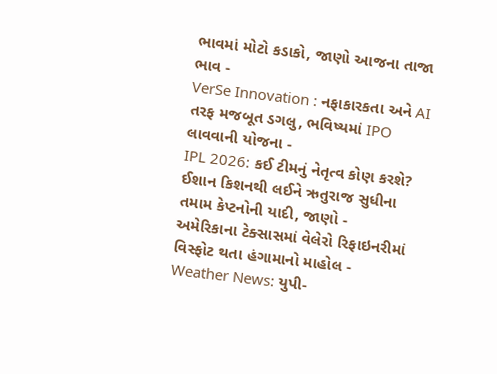ભાવમાં મોટો કડાકો, જાણો આજના તાજા ભાવ -
VerSe Innovation : નફાકારકતા અને AI તરફ મજબૂત ડગલુ, ભવિષ્યમાં IPO લાવવાની યોજના -
IPL 2026: કઈ ટીમનું નેતૃત્વ કોણ કરશે? ઈશાન કિશનથી લઈને ઋતુરાજ સુધીના તમામ કેપ્ટનોની યાદી, જાણો -
અમેરિકાના ટેક્સાસમાં વેલેરો રિફાઇનરીમાં વિસ્ફોટ થતા હંગામાનો માહોલ -
Weather News: યુપી-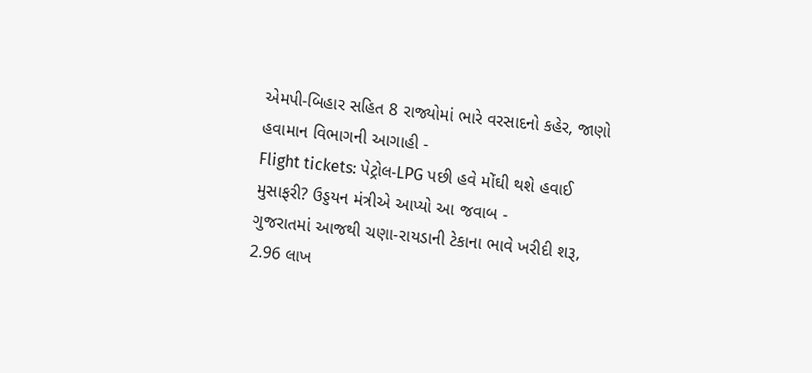એમપી-બિહાર સહિત 8 રાજ્યોમાં ભારે વરસાદનો કહેર, જાણો હવામાન વિભાગની આગાહી -
Flight tickets: પેટ્રોલ-LPG પછી હવે મોંઘી થશે હવાઈ મુસાફરી? ઉડ્ડયન મંત્રીએ આપ્યો આ જવાબ -
ગુજરાતમાં આજથી ચણા-રાયડાની ટેકાના ભાવે ખરીદી શરૂ, 2.96 લાખ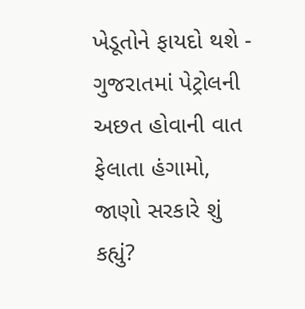ખેડૂતોને ફાયદો થશે -
ગુજરાતમાં પેટ્રોલની અછત હોવાની વાત ફેલાતા હંગામો, જાણો સરકારે શું કહ્યું?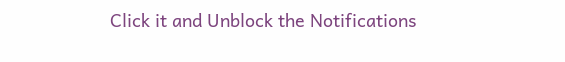Click it and Unblock the Notifications